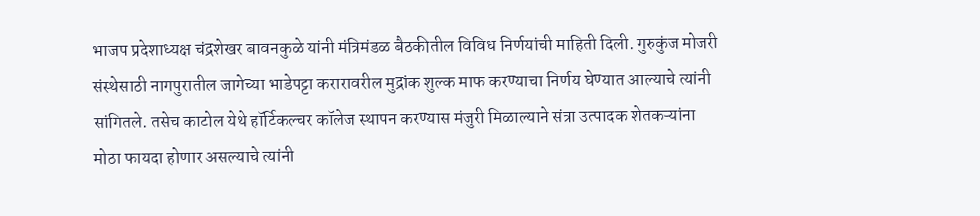भाजप प्रदेशाध्यक्ष चंद्रशेखर बावनकुळे यांनी मंत्रिमंडळ बैठकीतील विविध निर्णयांची माहिती दिली. गुरुकुंज मोजरी संस्थेसाठी नागपुरातील जागेच्या भाडेपट्टा करारावरील मुद्रांक शुल्क माफ करण्याचा निर्णय घेण्यात आल्याचे त्यांनी सांगितले. तसेच काटोल येथे हॉर्टिकल्चर कॉलेज स्थापन करण्यास मंजुरी मिळाल्याने संत्रा उत्पादक शेतकऱ्यांना मोठा फायदा होणार असल्याचे त्यांनी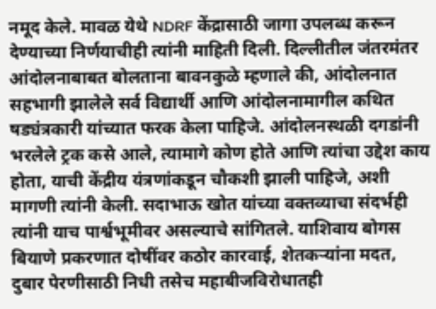नमूद केले. मावळ येथे NDRF केंद्रासाठी जागा उपलब्ध करून देण्याच्या निर्णयाचीही त्यांनी माहिती दिली. दिल्लीतील जंतरमंतर आंदोलनाबाबत बोलताना बावनकुळे म्हणाले की, आंदोलनात सहभागी झालेले सर्व विद्यार्थी आणि आंदोलनामागील कथित षड्यंत्रकारी यांच्यात फरक केला पाहिजे. आंदोलनस्थळी दगडांनी भरलेले ट्रक कसे आले, त्यामागे कोण होते आणि त्यांचा उद्देश काय होता, याची केंद्रीय यंत्रणांकडून चौकशी झाली पाहिजे, अशी मागणी त्यांनी केली. सदाभाऊ खोत यांच्या वक्तव्याचा संदर्भही त्यांनी याच पार्श्वभूमीवर असल्याचे सांगितले. याशिवाय बोगस बियाणे प्रकरणात दोषींवर कठोर कारवाई, शेतकऱ्यांना मदत, दुबार पेरणीसाठी निधी तसेच महाबीजविरोधातही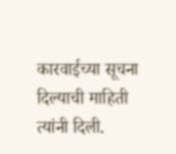कारवाईच्या सूचना दिल्याची माहिती त्यांनी दिली.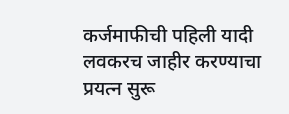कर्जमाफीची पहिली यादी लवकरच जाहीर करण्याचा प्रयत्न सुरू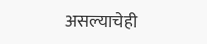असल्याचेही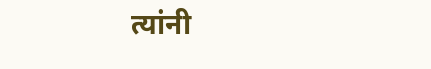त्यांनी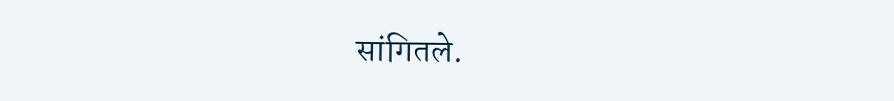सांगितले.